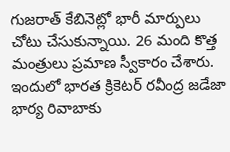గుజరాత్ కేబినెట్లో భారీ మార్పులు చోటు చేసుకున్నాయి. 26 మంది కొత్త మంత్రులు ప్రమాణ స్వీకారం చేశారు. ఇందులో భారత క్రికెటర్ రవీంద్ర జడేజా భార్య రివాబాకు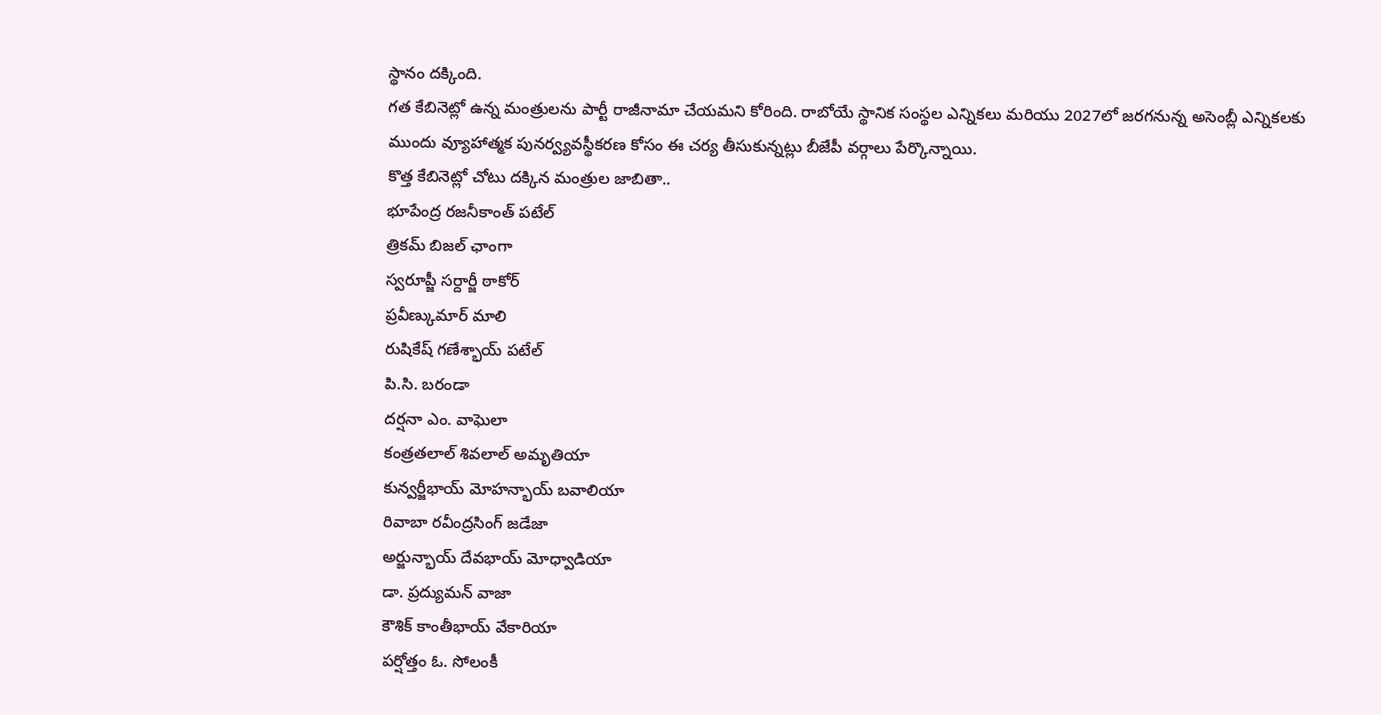స్థానం దక్కింది.
గత కేబినెట్లో ఉన్న మంత్రులను పార్టీ రాజీనామా చేయమని కోరింది. రాబోయే స్థానిక సంస్థల ఎన్నికలు మరియు 2027లో జరగనున్న అసెంబ్లీ ఎన్నికలకు ముందు వ్యూహాత్మక పునర్వ్యవస్థీకరణ కోసం ఈ చర్య తీసుకున్నట్లు బీజేపీ వర్గాలు పేర్కొన్నాయి.
కొత్త కేబినెట్లో చోటు దక్కిన మంత్రుల జాబితా..
భూపేంద్ర రజనీకాంత్ పటేల్
త్రికమ్ బిజల్ ఛాంగా
స్వరూప్జీ సర్దార్జీ ఠాకోర్
ప్రవీణ్కుమార్ మాలి
రుషికేష్ గణేశ్భాయ్ పటేల్
పి.సి. బరండా
దర్షనా ఎం. వాఘెలా
కంత్రతలాల్ శివలాల్ అమృతియా
కున్వర్జీభాయ్ మోహన్భాయ్ బవాలియా
రివాబా రవీంద్రసింగ్ జడేజా
అర్జున్భాయ్ దేవభాయ్ మోధ్వాడియా
డా. ప్రద్యుమన్ వాజా
కౌశిక్ కాంతీభాయ్ వేకారియా
పర్షోత్తం ఓ. సోలంకీ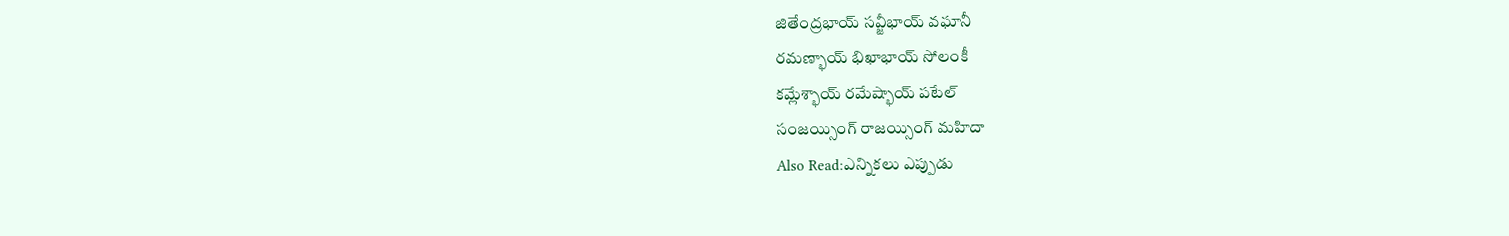జితేంద్రభాయ్ సవ్జీభాయ్ వఘానీ
రమణ్భాయ్ భిఖాభాయ్ సోలంకీ
కమ్లేశ్భాయ్ రమేష్భాయ్ పటేల్
సంజయ్సింగ్ రాజయ్సింగ్ మహిదా
Also Read:ఎన్నికలు ఎప్పుడు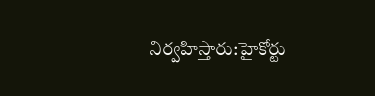నిర్వహిస్తారు:హైకోర్టు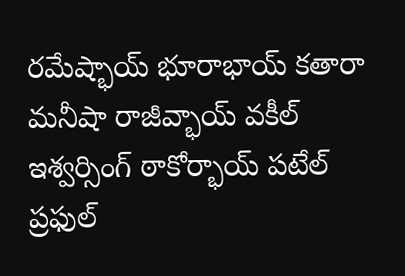రమేష్భాయ్ భూరాభాయ్ కతారా
మనీషా రాజీవ్భాయ్ వకీల్
ఇశ్వర్సింగ్ ఠాకోర్భాయ్ పటేల్
ప్రఫుల్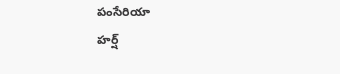పంసేరియా
హర్ష్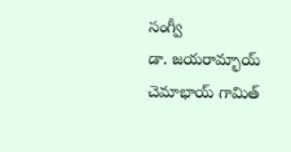సంగ్వీ
డా. జయరామ్భాయ్ చెమాభాయ్ గామిత్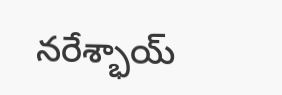నరేశ్భాయ్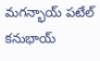మగన్భాయ్ పటేల్
కనుభాయ్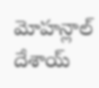మోహన్లాల్ దేశాయ్